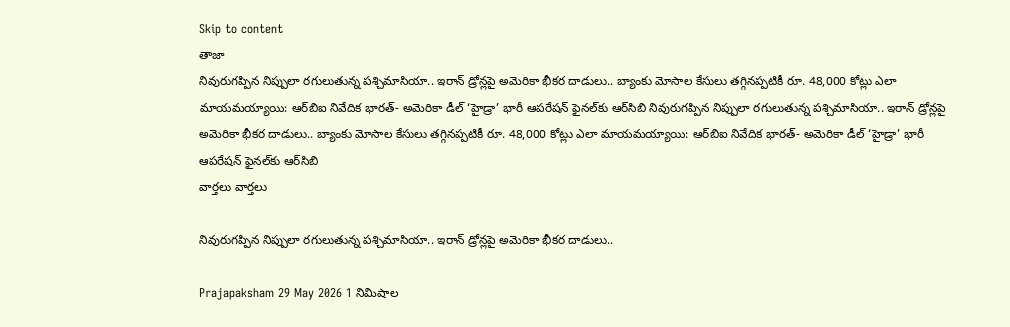Skip to content
తాజా
నివురుగప్పిన నిప్పులా రగులుతున్న పశ్చిమాసియా.. ఇరాన్‌ డ్రోన్లపై అమెరికా భీకర దాడులు.. బ్యాంకు మోసాల కేసులు తగ్గినప్పటికీ రూ. 48,000 కోట్లు ఎలా మాయమయ్యాయి: ఆర్‌బిఐ నివేదిక భారత్‌- అమెరికా డీల్‌ ‘హైడ్రా’ భారీ ఆపరేషన్‌ ఫైనల్‌కు ఆర్‌సిబి నివురుగప్పిన నిప్పులా రగులుతున్న పశ్చిమాసియా.. ఇరాన్‌ డ్రోన్లపై అమెరికా భీకర దాడులు.. బ్యాంకు మోసాల కేసులు తగ్గినప్పటికీ రూ. 48,000 కోట్లు ఎలా మాయమయ్యాయి: ఆర్‌బిఐ నివేదిక భారత్‌- అమెరికా డీల్‌ ‘హైడ్రా’ భారీ ఆపరేషన్‌ ఫైనల్‌కు ఆర్‌సిబి
వార్తలు వార్తలు

నివురుగప్పిన నిప్పులా రగులుతున్న పశ్చిమాసియా.. ఇరాన్‌ డ్రోన్లపై అమెరికా భీకర దాడులు..

Prajapaksham 29 May 2026 1 నిమిషాల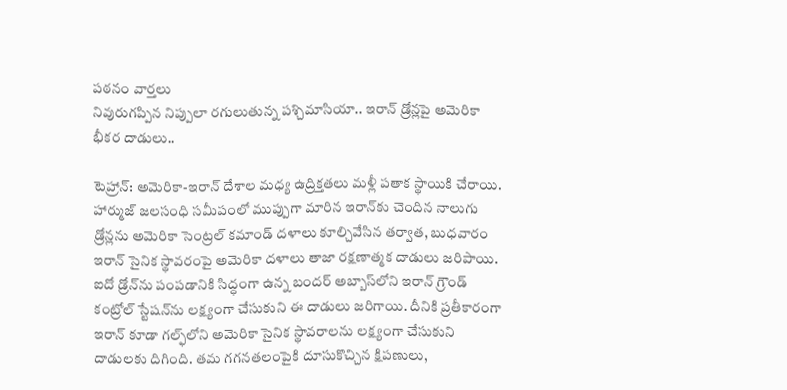పఠనం వార్తలు
నివురుగప్పిన నిప్పులా రగులుతున్న పశ్చిమాసియా.. ఇరాన్‌ డ్రోన్లపై అమెరికా భీకర దాడులు..

టెహ్రాన్: అమెరికా-ఇరాన్ దేశాల మధ్య ఉద్రిక్తతలు మళ్లీ పతాక స్థాయికి చేరాయి. హార్ముజ్ జలసంధి సమీపంలో ముప్పుగా మారిన ఇరాన్‌కు చెందిన నాలుగు డ్రోన్లను అమెరికా సెంట్రల్ కమాండ్ దళాలు కూల్చివేసిన తర్వాత, బుధవారం ఇరాన్ సైనిక స్థావరంపై అమెరికా దళాలు తాజా రక్షణాత్మక దాడులు జరిపాయి. ఐదో డ్రోన్‌ను పంపడానికి సిద్ధంగా ఉన్న బందర్ అబ్బాస్‌లోని ఇరాన్ గ్రౌండ్ కంట్రోల్ స్టేషన్‌ను లక్ష్యంగా చేసుకుని ఈ దాడులు జరిగాయి. దీనికి ప్రతీకారంగా ఇరాన్ కూడా గల్ఫ్‌లోని అమెరికా సైనిక స్థావరాలను లక్ష్యంగా చేసుకుని దాడులకు దిగింది. తమ గగనతలంపైకి దూసుకొచ్చిన క్షిపణులు,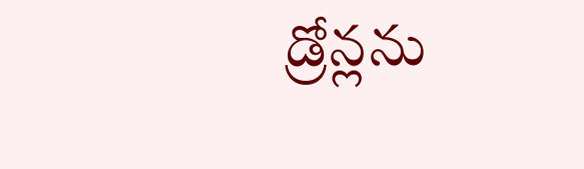డ్రోన్లను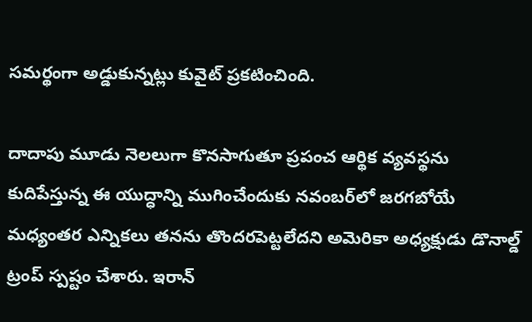సమర్థంగా అడ్డుకున్నట్లు కువైట్ ప్రకటించింది.

దాదాపు మూడు నెలలుగా కొనసాగుతూ ప్రపంచ ఆర్థిక వ్యవస్థను కుదిపేస్తున్న ఈ యుద్ధాన్ని ముగించేందుకు నవంబర్‌లో జరగబోయే మధ్యంతర ఎన్నికలు తనను తొందరపెట్టలేదని అమెరికా అధ్యక్షుడు డొనాల్డ్ ట్రంప్ స్పష్టం చేశారు. ఇరాన్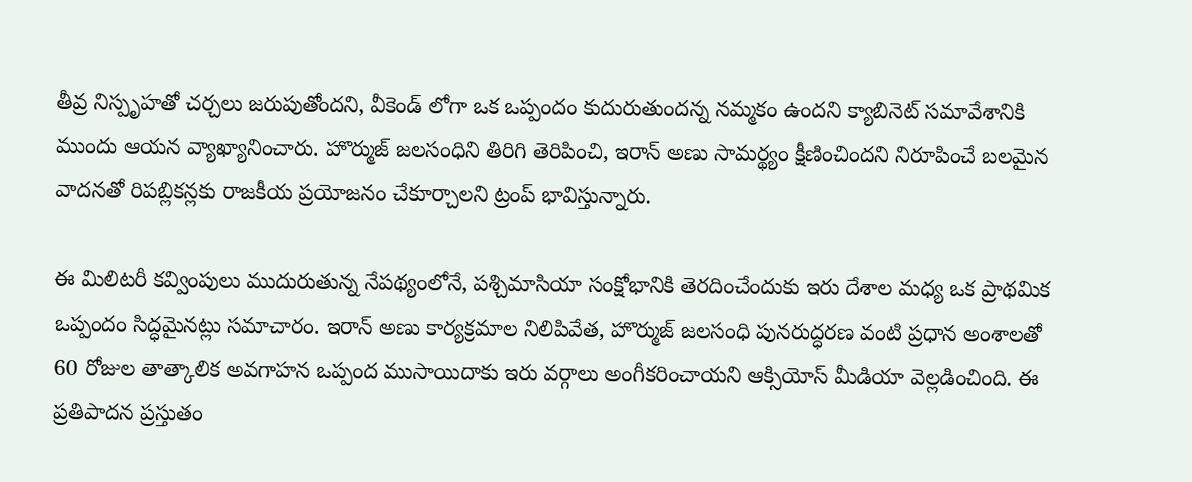తీవ్ర నిస్పృహతో చర్చలు జరుపుతోందని, వీకెండ్ లోగా ఒక ఒప్పందం కుదురుతుందన్న నమ్మకం ఉందని క్యాబినెట్ సమావేశానికి ముందు ఆయన వ్యాఖ్యానించారు. హొర్ముజ్ జలసంధిని తిరిగి తెరిపించి, ఇరాన్ అణు సామర్థ్యం క్షీణించిందని నిరూపించే బలమైన వాదనతో రిపబ్లికన్లకు రాజకీయ ప్రయోజనం చేకూర్చాలని ట్రంప్ భావిస్తున్నారు.

ఈ మిలిటరీ కవ్వింపులు ముదురుతున్న నేపథ్యంలోనే, పశ్చిమాసియా సంక్షోభానికి తెరదించేందుకు ఇరు దేశాల మధ్య ఒక ప్రాథమిక ఒప్పందం సిద్ధమైనట్లు సమాచారం. ఇరాన్ అణు కార్యక్రమాల నిలిపివేత, హొర్ముజ్ జలసంధి పునరుద్ధరణ వంటి ప్రధాన అంశాలతో 60 రోజుల తాత్కాలిక అవగాహన ఒప్పంద ముసాయిదాకు ఇరు వర్గాలు అంగీకరించాయని ఆక్సియోస్ మీడియా వెల్లడించింది. ఈ ప్రతిపాదన ప్రస్తుతం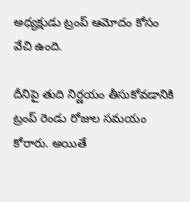అధ్యక్షుడు ట్రంప్ ఆమోదం కోసం వేచి ఉంది.

దీనిపై తుది నిర్ణయం తీసుకోవడానికి ట్రంప్ రెండు రోజుల సమయం కోరారు. అయితే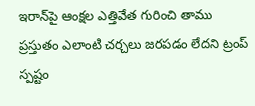ఇరాన్‌పై ఆంక్షల ఎత్తివేత గురించి తాము ప్రస్తుతం ఎలాంటి చర్చలు జరపడం లేదని ట్రంప్ స్పష్టం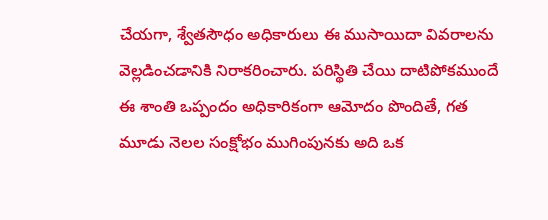చేయగా, శ్వేతసౌధం అధికారులు ఈ ముసాయిదా వివరాలను వెల్లడించడానికి నిరాకరించారు. పరిస్థితి చేయి దాటిపోకముందే ఈ శాంతి ఒప్పందం అధికారికంగా ఆమోదం పొందితే, గత మూడు నెలల సంక్షోభం ముగింపునకు అది ఒక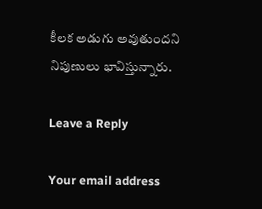కీలక అడుగు అవుతుందని నిపుణులు భావిస్తున్నారు.

Leave a Reply

Your email address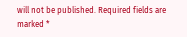will not be published. Required fields are marked *